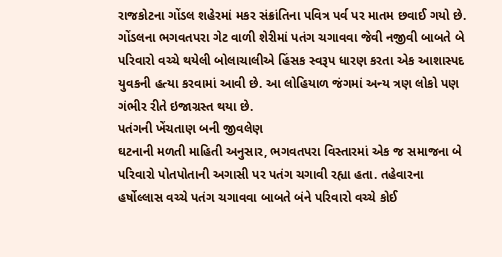રાજકોટના ગોંડલ શહેરમાં મકર સંક્રાંતિના પવિત્ર પર્વ પર માતમ છવાઈ ગયો છે. ગોંડલના ભગવતપરા ગેટ વાળી શેરીમાં પતંગ ચગાવવા જેવી નજીવી બાબતે બે પરિવારો વચ્ચે થયેલી બોલાચાલીએ હિંસક સ્વરૂપ ધારણ કરતા એક આશાસ્પદ યુવકની હત્યા કરવામાં આવી છે. આ લોહિયાળ જંગમાં અન્ય ત્રણ લોકો પણ ગંભીર રીતે ઇજાગ્રસ્ત થયા છે.
પતંગની ખેંચતાણ બની જીવલેણ
ઘટનાની મળતી માહિતી અનુસાર, ભગવતપરા વિસ્તારમાં એક જ સમાજના બે પરિવારો પોતપોતાની અગાસી પર પતંગ ચગાવી રહ્યા હતા. તહેવારના હર્ષોલ્લાસ વચ્ચે પતંગ ચગાવવા બાબતે બંને પરિવારો વચ્ચે કોઈ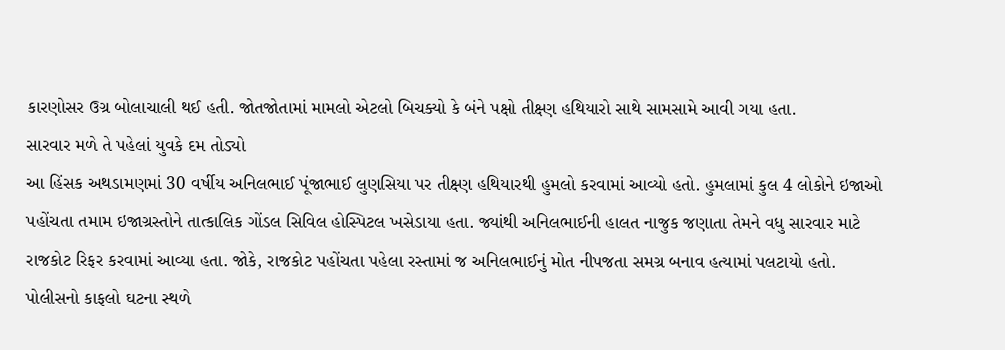કારણોસર ઉગ્ર બોલાચાલી થઈ હતી. જોતજોતામાં મામલો એટલો બિચક્યો કે બંને પક્ષો તીક્ષ્ણ હથિયારો સાથે સામસામે આવી ગયા હતા.
સારવાર મળે તે પહેલાં યુવકે દમ તોડ્યો
આ હિંસક અથડામણમાં 30 વર્ષીય અનિલભાઈ પૂંજાભાઈ લુણસિયા પર તીક્ષ્ણ હથિયારથી હુમલો કરવામાં આવ્યો હતો. હુમલામાં કુલ 4 લોકોને ઇજાઓ પહોંચતા તમામ ઇજાગ્રસ્તોને તાત્કાલિક ગોંડલ સિવિલ હોસ્પિટલ ખસેડાયા હતા. જ્યાંથી અનિલભાઈની હાલત નાજુક જણાતા તેમને વધુ સારવાર માટે રાજકોટ રિફર કરવામાં આવ્યા હતા. જોકે, રાજકોટ પહોંચતા પહેલા રસ્તામાં જ અનિલભાઈનું મોત નીપજતા સમગ્ર બનાવ હત્યામાં પલટાયો હતો.
પોલીસનો કાફલો ઘટના સ્થળે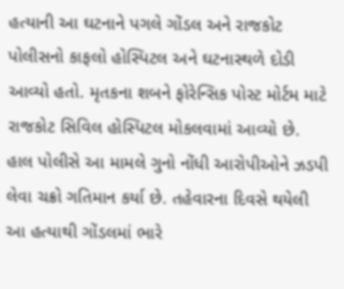હત્યાની આ ઘટનાને પગલે ગોંડલ અને રાજકોટ પોલીસનો કાફલો હોસ્પિટલ અને ઘટનાસ્થળે દોડી આવ્યો હતો. મૃતકના શબને ફોરેન્સિક પોસ્ટ મોર્ટમ માટે રાજકોટ સિવિલ હોસ્પિટલ મોકલવામાં આવ્યો છે. હાલ પોલીસે આ મામલે ગુનો નોંધી આરોપીઓને ઝડપી લેવા ચક્રો ગતિમાન કર્યા છે. તહેવારના દિવસે થયેલી આ હત્યાથી ગોંડલમાં ભારે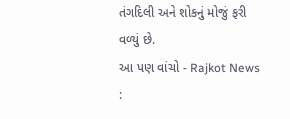તંગદિલી અને શોકનું મોજું ફરી વળ્યું છે.
આ પણ વાંચો - Rajkot News :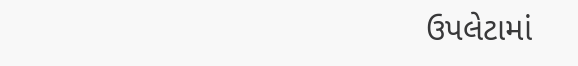ઉપલેટામાં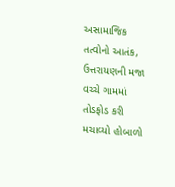અસામાજિક તત્વોનો આતંક, ઉત્તરાયણની મજા વચ્ચે ગામમાં તોડફોડ કરી મચાવ્યો હોબાળો